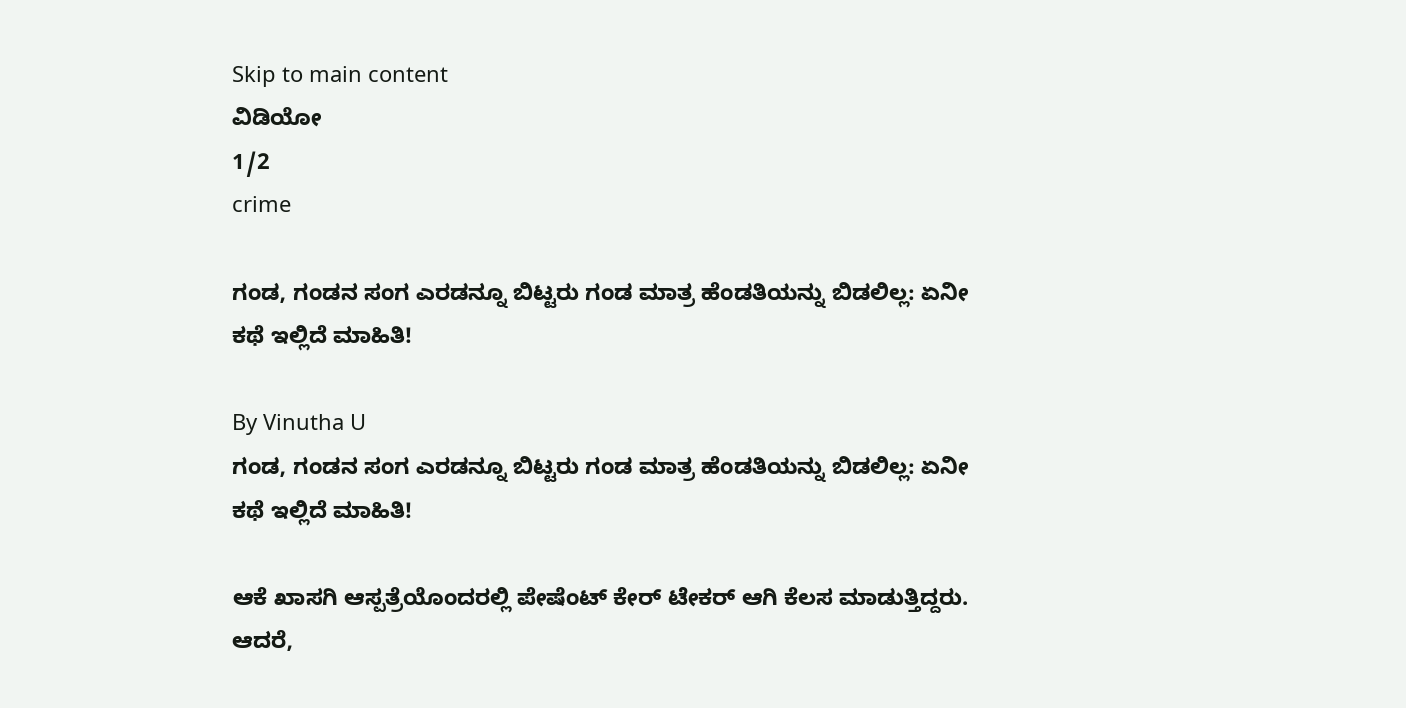Skip to main content
ವಿಡಿಯೋ
1/2
crime

ಗಂಡ, ಗಂಡನ ಸಂಗ ಎರಡನ್ನೂ ಬಿಟ್ಟರು ಗಂಡ ಮಾತ್ರ ಹೆಂಡತಿಯನ್ನು ಬಿಡಲಿಲ್ಲ: ಏನೀ ಕಥೆ ಇಲ್ಲಿದೆ ಮಾಹಿತಿ!

By Vinutha U
ಗಂಡ, ಗಂಡನ ಸಂಗ ಎರಡನ್ನೂ ಬಿಟ್ಟರು ಗಂಡ ಮಾತ್ರ ಹೆಂಡತಿಯನ್ನು ಬಿಡಲಿಲ್ಲ: ಏನೀ ಕಥೆ ಇಲ್ಲಿದೆ ಮಾಹಿತಿ!

ಆಕೆ ಖಾಸಗಿ ಆಸ್ಪತ್ರೆಯೊಂದರಲ್ಲಿ ಪೇಷೆಂಟ್‌ ಕೇರ್‌ ಟೇಕರ್‌ ಆಗಿ ಕೆಲಸ ಮಾಡುತ್ತಿದ್ದರು. ಆದರೆ,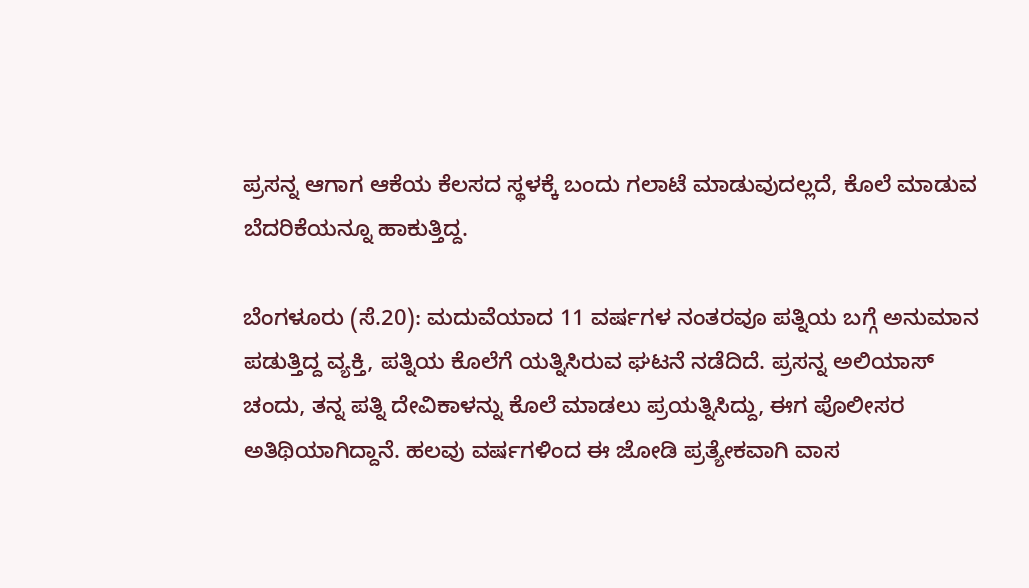ಪ್ರಸನ್ನ ಆಗಾಗ ಆಕೆಯ ಕೆಲಸದ ಸ್ಥಳಕ್ಕೆ ಬಂದು ಗಲಾಟೆ ಮಾಡುವುದಲ್ಲದೆ, ಕೊಲೆ ಮಾಡುವ ಬೆದರಿಕೆಯನ್ನೂ ಹಾಕುತ್ತಿದ್ದ.

ಬೆಂಗಳೂರು (ಸೆ.20): ಮದುವೆಯಾದ 11 ವರ್ಷಗಳ ನಂತರವೂ ಪತ್ನಿಯ ಬಗ್ಗೆ ಅನುಮಾನ ಪಡುತ್ತಿದ್ದ ವ್ಯಕ್ತಿ, ಪತ್ನಿಯ ಕೊಲೆಗೆ ಯತ್ನಿಸಿರುವ ಘಟನೆ ನಡೆದಿದೆ. ಪ್ರಸನ್ನ ಅಲಿಯಾಸ್ ಚಂದು, ತನ್ನ ಪತ್ನಿ ದೇವಿಕಾಳನ್ನು ಕೊಲೆ ಮಾಡಲು ಪ್ರಯತ್ನಿಸಿದ್ದು, ಈಗ ಪೊಲೀಸರ ಅತಿಥಿಯಾಗಿದ್ದಾನೆ. ಹಲವು ವರ್ಷಗಳಿಂದ ಈ ಜೋಡಿ ಪ್ರತ್ಯೇಕವಾಗಿ ವಾಸ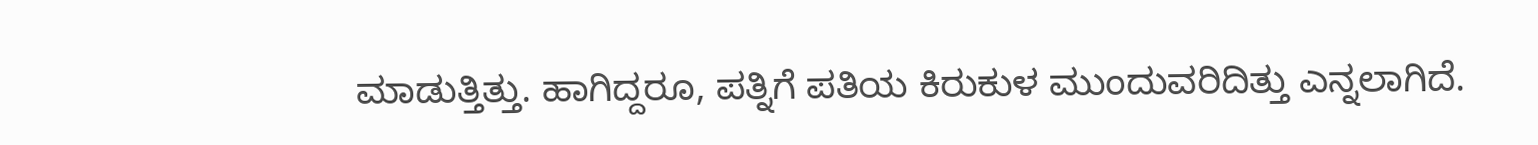ಮಾಡುತ್ತಿತ್ತು. ಹಾಗಿದ್ದರೂ, ಪತ್ನಿಗೆ ಪತಿಯ ಕಿರುಕುಳ ಮುಂದುವರಿದಿತ್ತು ಎನ್ನಲಾಗಿದೆ.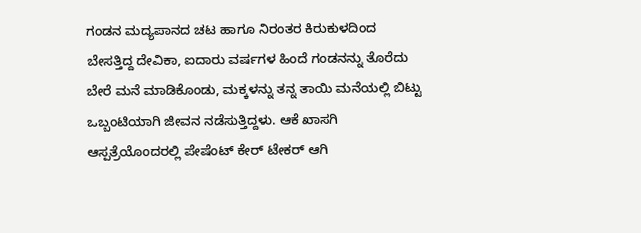ಗಂಡನ ಮದ್ಯಪಾನದ ಚಟ ಹಾಗೂ ನಿರಂತರ ಕಿರುಕುಳದಿಂದ ಬೇಸತ್ತಿದ್ದ ದೇವಿಕಾ, ಐದಾರು ವರ್ಷಗಳ ಹಿಂದೆ ಗಂಡನನ್ನು ತೊರೆದು ಬೇರೆ ಮನೆ ಮಾಡಿಕೊಂಡು, ಮಕ್ಕಳನ್ನು ತನ್ನ ತಾಯಿ ಮನೆಯಲ್ಲಿ ಬಿಟ್ಟು ಒಬ್ಬಂಟಿಯಾಗಿ ಜೀವನ ನಡೆಸುತ್ತಿದ್ದಳು. ಆಕೆ ಖಾಸಗಿ ಆಸ್ಪತ್ರೆಯೊಂದರಲ್ಲಿ ಪೇಷೆಂಟ್‌ ಕೇರ್‌ ಟೇಕರ್‌ ಆಗಿ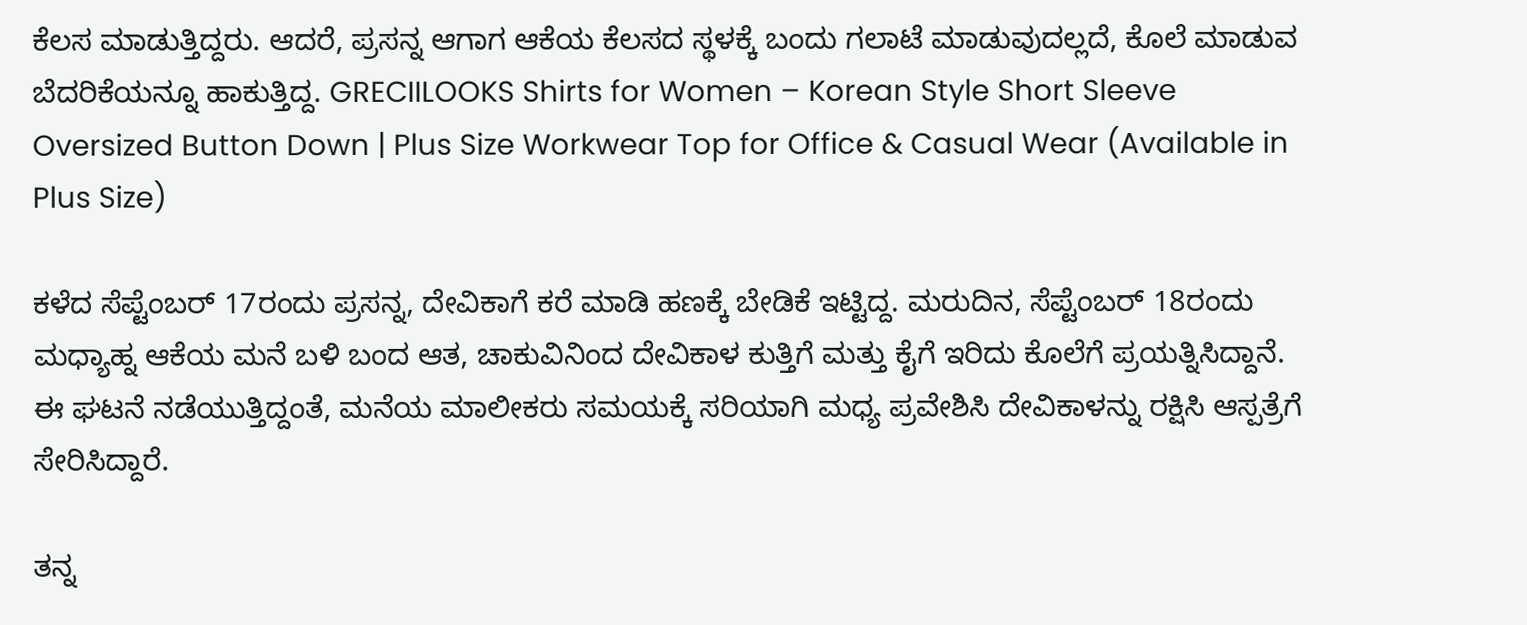ಕೆಲಸ ಮಾಡುತ್ತಿದ್ದರು. ಆದರೆ, ಪ್ರಸನ್ನ ಆಗಾಗ ಆಕೆಯ ಕೆಲಸದ ಸ್ಥಳಕ್ಕೆ ಬಂದು ಗಲಾಟೆ ಮಾಡುವುದಲ್ಲದೆ, ಕೊಲೆ ಮಾಡುವ ಬೆದರಿಕೆಯನ್ನೂ ಹಾಕುತ್ತಿದ್ದ. GRECIILOOKS Shirts for Women – Korean Style Short Sleeve Oversized Button Down | Plus Size Workwear Top for Office & Casual Wear (Available in Plus Size)

ಕಳೆದ ಸೆಪ್ಟೆಂಬರ್ 17ರಂದು ಪ್ರಸನ್ನ, ದೇವಿಕಾಗೆ ಕರೆ ಮಾಡಿ ಹಣಕ್ಕೆ ಬೇಡಿಕೆ ಇಟ್ಟಿದ್ದ. ಮರುದಿನ, ಸೆಪ್ಟೆಂಬರ್ 18ರಂದು ಮಧ್ಯಾಹ್ನ ಆಕೆಯ ಮನೆ ಬಳಿ ಬಂದ ಆತ, ಚಾಕುವಿನಿಂದ ದೇವಿಕಾಳ ಕುತ್ತಿಗೆ ಮತ್ತು ಕೈಗೆ ಇರಿದು ಕೊಲೆಗೆ ಪ್ರಯತ್ನಿಸಿದ್ದಾನೆ. ಈ ಘಟನೆ ನಡೆಯುತ್ತಿದ್ದಂತೆ, ಮನೆಯ ಮಾಲೀಕರು ಸಮಯಕ್ಕೆ ಸರಿಯಾಗಿ ಮಧ್ಯ ಪ್ರವೇಶಿಸಿ ದೇವಿಕಾಳನ್ನು ರಕ್ಷಿಸಿ ಆಸ್ಪತ್ರೆಗೆ ಸೇರಿಸಿದ್ದಾರೆ.

ತನ್ನ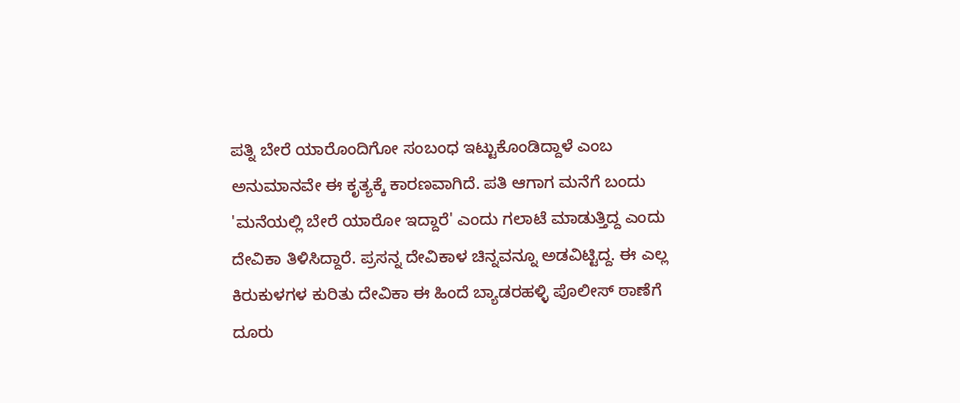ಪತ್ನಿ ಬೇರೆ ಯಾರೊಂದಿಗೋ ಸಂಬಂಧ ಇಟ್ಟುಕೊಂಡಿದ್ದಾಳೆ ಎಂಬ ಅನುಮಾನವೇ ಈ ಕೃತ್ಯಕ್ಕೆ ಕಾರಣವಾಗಿದೆ. ಪತಿ ಆಗಾಗ ಮನೆಗೆ ಬಂದು 'ಮನೆಯಲ್ಲಿ ಬೇರೆ ಯಾರೋ ಇದ್ದಾರೆ' ಎಂದು ಗಲಾಟೆ ಮಾಡುತ್ತಿದ್ದ ಎಂದು ದೇವಿಕಾ ತಿಳಿಸಿದ್ದಾರೆ. ಪ್ರಸನ್ನ ದೇವಿಕಾಳ ಚಿನ್ನವನ್ನೂ ಅಡವಿಟ್ಟಿದ್ದ. ಈ ಎಲ್ಲ ಕಿರುಕುಳಗಳ ಕುರಿತು ದೇವಿಕಾ ಈ ಹಿಂದೆ ಬ್ಯಾಡರಹಳ್ಳಿ ಪೊಲೀಸ್ ಠಾಣೆಗೆ ದೂರು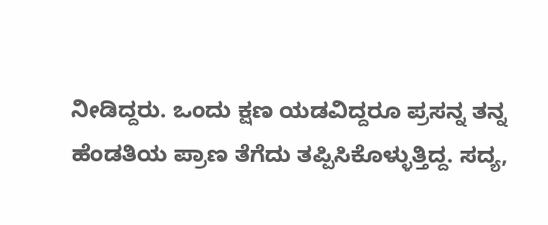ನೀಡಿದ್ದರು. ಒಂದು ಕ್ಷಣ ಯಡವಿದ್ದರೂ ಪ್ರಸನ್ನ ತನ್ನ ಹೆಂಡತಿಯ ಪ್ರಾಣ ತೆಗೆದು ತಪ್ಪಿಸಿಕೊಳ್ಳುತ್ತಿದ್ದ. ಸದ್ಯ,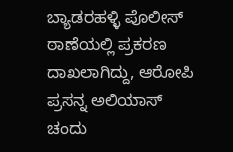ಬ್ಯಾಡರಹಳ್ಳಿ ಪೊಲೀಸ್ ಠಾಣೆಯಲ್ಲಿ ಪ್ರಕರಣ ದಾಖಲಾಗಿದ್ದು, ಆರೋಪಿ ಪ್ರಸನ್ನ ಅಲಿಯಾಸ್ ಚಂದು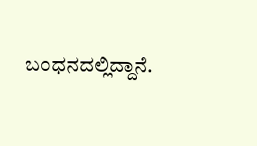ಬಂಧನದಲ್ಲಿದ್ದಾನೆ.